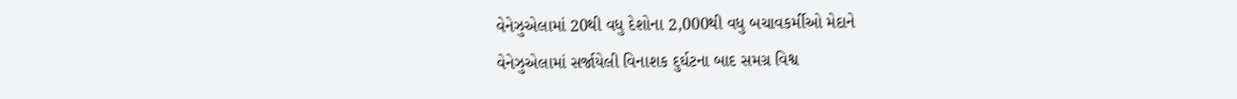વેનેઝુએલામાં 20થી વધુ દેશોના 2,000થી વધુ બચાવકર્મીઓ મેદાને
વેનેઝુએલામાં સર્જાયેલી વિનાશક દુર્ઘટના બાદ સમગ્ર વિશ્વ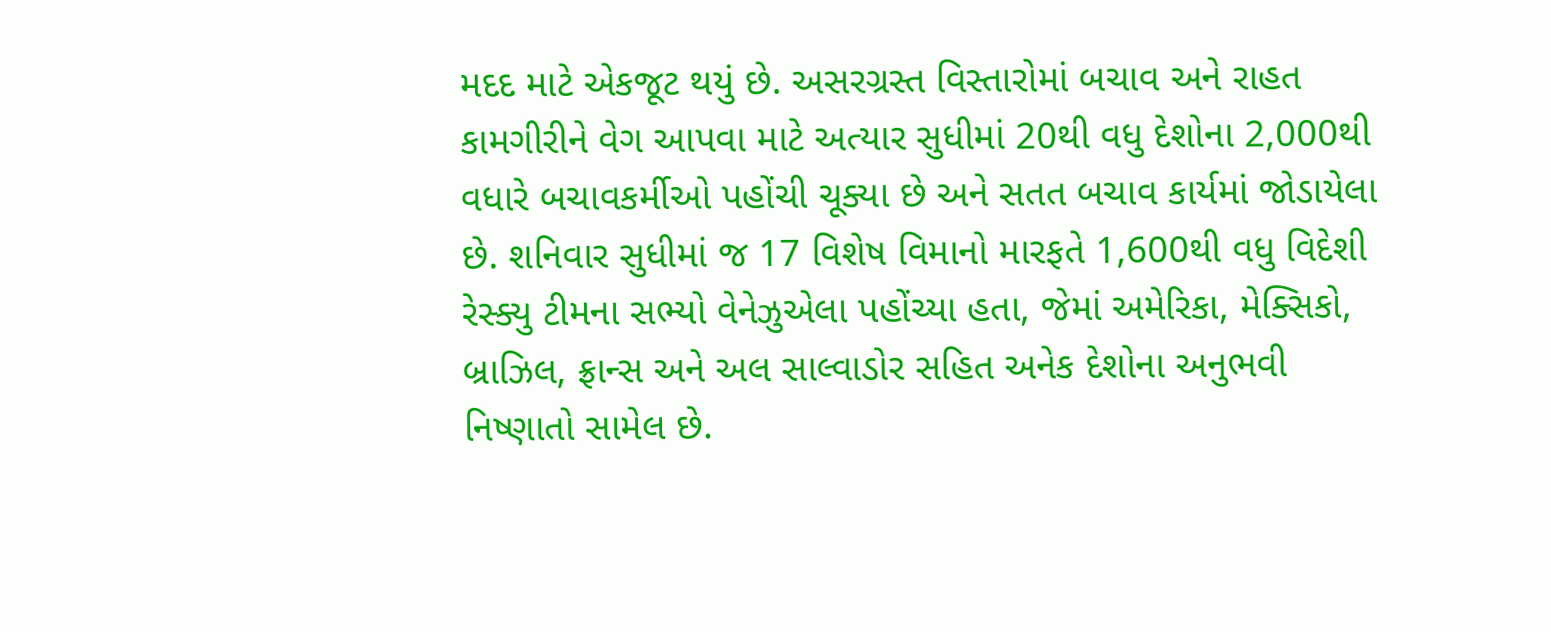મદદ માટે એકજૂટ થયું છે. અસરગ્રસ્ત વિસ્તારોમાં બચાવ અને રાહત કામગીરીને વેગ આપવા માટે અત્યાર સુધીમાં 20થી વધુ દેશોના 2,000થી વધારે બચાવકર્મીઓ પહોંચી ચૂક્યા છે અને સતત બચાવ કાર્યમાં જોડાયેલા છે. શનિવાર સુધીમાં જ 17 વિશેષ વિમાનો મારફતે 1,600થી વધુ વિદેશી રેસ્ક્યુ ટીમના સભ્યો વેનેઝુએલા પહોંચ્યા હતા, જેમાં અમેરિકા, મેક્સિકો, બ્રાઝિલ, ફ્રાન્સ અને અલ સાલ્વાડોર સહિત અનેક દેશોના અનુભવી નિષ્ણાતો સામેલ છે.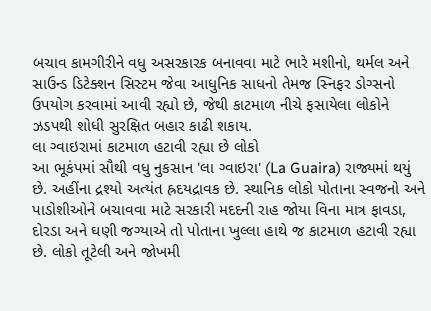બચાવ કામગીરીને વધુ અસરકારક બનાવવા માટે ભારે મશીનો, થર્મલ અને સાઉન્ડ ડિટેક્શન સિસ્ટમ જેવા આધુનિક સાધનો તેમજ સ્નિફર ડોગ્સનો ઉપયોગ કરવામાં આવી રહ્યો છે, જેથી કાટમાળ નીચે ફસાયેલા લોકોને ઝડપથી શોધી સુરક્ષિત બહાર કાઢી શકાય.
લા ગ્વાઇરામાં કાટમાળ હટાવી રહ્યા છે લોકો
આ ભૂકંપમાં સૌથી વધુ નુકસાન 'લા ગ્વાઇરા' (La Guaira) રાજ્યમાં થયું છે. અહીંના દ્રશ્યો અત્યંત હ્રદયદ્રાવક છે. સ્થાનિક લોકો પોતાના સ્વજનો અને પાડોશીઓને બચાવવા માટે સરકારી મદદની રાહ જોયા વિના માત્ર ફાવડા, દોરડા અને ઘણી જગ્યાએ તો પોતાના ખુલ્લા હાથે જ કાટમાળ હટાવી રહ્યા છે. લોકો તૂટેલી અને જોખમી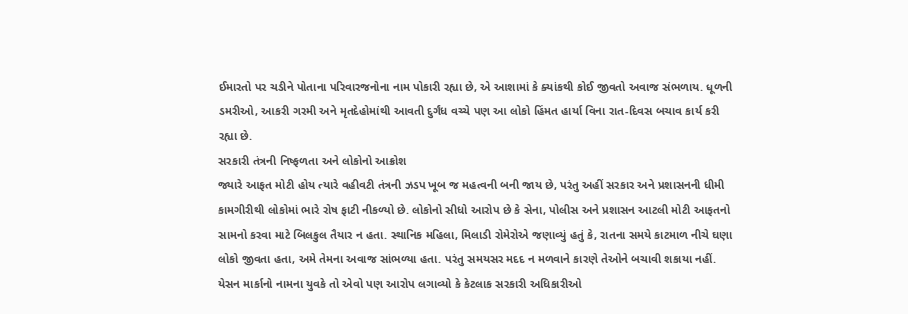ઈમારતો પર ચડીને પોતાના પરિવારજનોના નામ પોકારી રહ્યા છે, એ આશામાં કે ક્યાંકથી કોઈ જીવતો અવાજ સંભળાય. ધૂળની ડમરીઓ, આકરી ગરમી અને મૃતદેહોમાંથી આવતી દુર્ગંધ વચ્ચે પણ આ લોકો હિંમત હાર્યા વિના રાત-દિવસ બચાવ કાર્ય કરી રહ્યા છે.
સરકારી તંત્રની નિષ્ફળતા અને લોકોનો આક્રોશ
જ્યારે આફત મોટી હોય ત્યારે વહીવટી તંત્રની ઝડપ ખૂબ જ મહત્વની બની જાય છે, પરંતુ અહીં સરકાર અને પ્રશાસનની ધીમી કામગીરીથી લોકોમાં ભારે રોષ ફાટી નીકળ્યો છે. લોકોનો સીધો આરોપ છે કે સેના, પોલીસ અને પ્રશાસન આટલી મોટી આફતનો સામનો કરવા માટે બિલકુલ તૈયાર ન હતા. સ્થાનિક મહિલા, મિલાડી રોમેરોએ જણાવ્યું હતું કે, રાતના સમયે કાટમાળ નીચે ઘણા લોકો જીવતા હતા, અમે તેમના અવાજ સાંભળ્યા હતા. પરંતુ સમયસર મદદ ન મળવાને કારણે તેઓને બચાવી શકાયા નહીં.
યેસન માર્કાનો નામના યુવકે તો એવો પણ આરોપ લગાવ્યો કે કેટલાક સરકારી અધિકારીઓ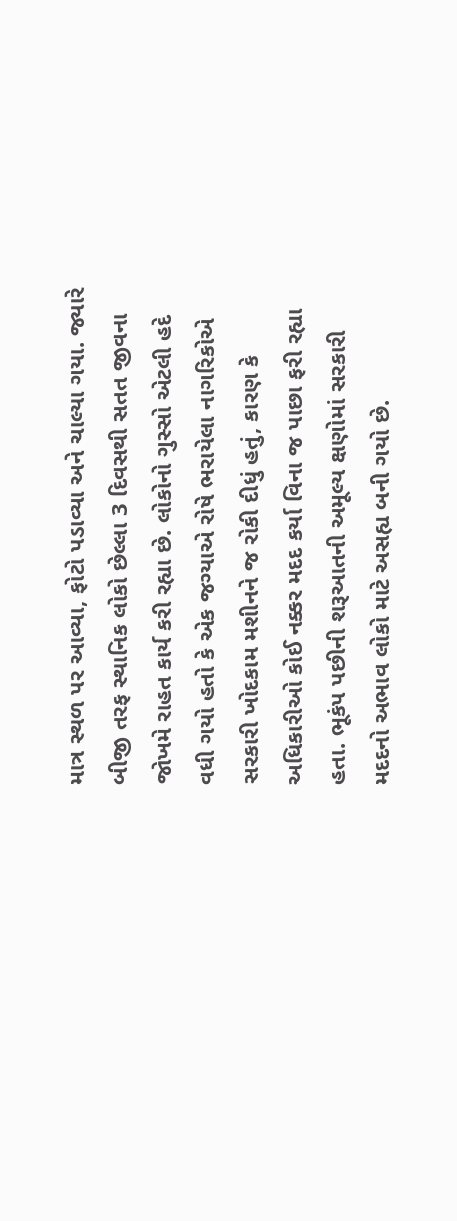માત્ર સ્થળ પર આવ્યા, ફોટો પડાવ્યા અને ચાલ્યા ગયા. જ્યારે બીજી તરફ સ્થાનિક લોકો છેલ્લા 3 દિવસથી સતત જીવના જોખમે રાહત કાર્ય કરી રહ્યા છે. લોકોનો ગુસ્સો એટલી હદે વધી ગયો હતો કે એક જગ્યાએ રોષે ભરાયેલા નાગરિકોએ સરકારી ખોદકામ મશીનને જ રોકી દીધું હતું, કારણ કે અધિકારીઓ કોઈ નક્કર મદદ કર્યા વિના જ પાછા ફરી રહ્યા હતા. ભૂકંપ પછીની શરૂઆતની અમૂલ્ય ક્ષણોમાં સરકારી મદદનો અભાવ લોકો માટે અસહ્ય બની ગયો છે.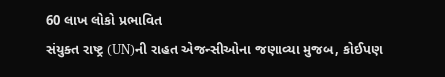60 લાખ લોકો પ્રભાવિત
સંયુક્ત રાષ્ટ્ર (UN)ની રાહત એજન્સીઓના જણાવ્યા મુજબ, કોઈપણ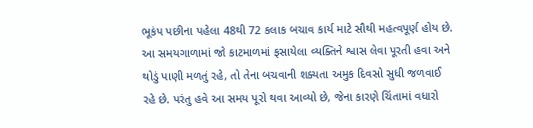ભૂકંપ પછીના પહેલા 48થી 72 કલાક બચાવ કાર્ય માટે સૌથી મહત્વપૂર્ણ હોય છે. આ સમયગાળામાં જો કાટમાળમાં ફસાયેલા વ્યક્તિને શ્વાસ લેવા પૂરતી હવા અને થોડું પાણી મળતું રહે, તો તેના બચવાની શક્યતા અમુક દિવસો સુધી જળવાઈ રહે છે. પરંતુ હવે આ સમય પૂરો થવા આવ્યો છે, જેના કારણે ચિંતામાં વધારો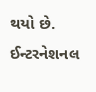થયો છે.
ઈન્ટરનેશનલ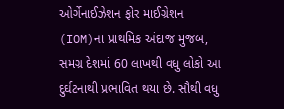ઓર્ગેનાઈઝેશન ફોર માઈગ્રેશન (IOM)ના પ્રાથમિક અંદાજ મુજબ, સમગ્ર દેશમાં 60 લાખથી વધુ લોકો આ દુર્ઘટનાથી પ્રભાવિત થયા છે. સૌથી વધુ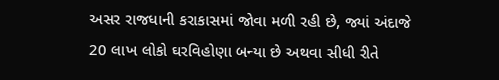અસર રાજધાની કરાકાસમાં જોવા મળી રહી છે, જ્યાં અંદાજે 20 લાખ લોકો ઘરવિહોણા બન્યા છે અથવા સીધી રીતે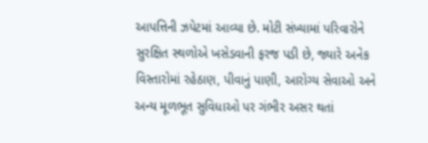આપત્તિની ઝપેટમાં આવ્યા છે. મોટી સંખ્યામાં પરિવારોને સુરક્ષિત સ્થળોએ ખસેડવાની ફરજ પડી છે, જ્યારે અનેક વિસ્તારોમાં રહેઠાણ, પીવાનું પાણી, આરોગ્ય સેવાઓ અને અન્ય મૂળભૂત સુવિધાઓ પર ગંભીર અસર થતાં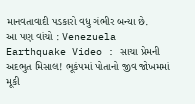માનવતાવાદી પડકારો વધુ ગંભીર બન્યા છે.
આ પણ વાંચો : Venezuela Earthquake Video : સાચા પ્રેમની અદભુત મિસાલ! ભૂકંપમાં પોતાનો જીવ જોખમમાં મૂકી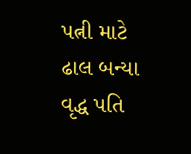પત્ની માટે ઢાલ બન્યા વૃદ્ધ પતિ